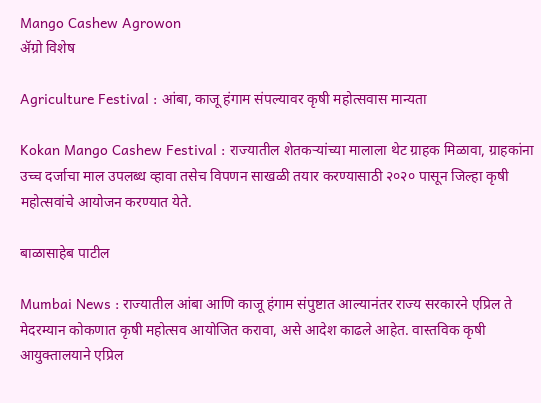Mango Cashew Agrowon
ॲग्रो विशेष

Agriculture Festival : आंबा, काजू हंगाम संपल्यावर कृषी महोत्सवास मान्यता

Kokan Mango Cashew Festival : राज्यातील शेतकऱ्यांच्या मालाला थेट ग्राहक मिळावा, ग्राहकांना उच्च दर्जाचा माल उपलब्ध व्हावा तसेच विपणन साखळी तयार करण्यासाठी २०२० पासून जिल्हा कृषी महोत्सवांचे आयोजन करण्यात येते.

बाळासाहेब पाटील

Mumbai News : राज्यातील आंबा आणि काजू हंगाम संपुष्टात आल्यानंतर राज्य सरकारने एप्रिल ते मेदरम्यान कोकणात कृषी महोत्सव आयोजित करावा, असे आदेश काढले आहेत. वास्तविक कृषी आयुक्तालयाने एप्रिल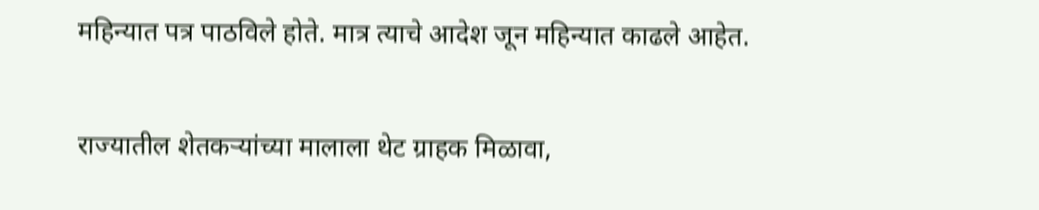महिन्यात पत्र पाठविले होते. मात्र त्याचे आदेश जून महिन्यात काढले आहेत.

राज्यातील शेतकऱ्यांच्या मालाला थेट ग्राहक मिळावा,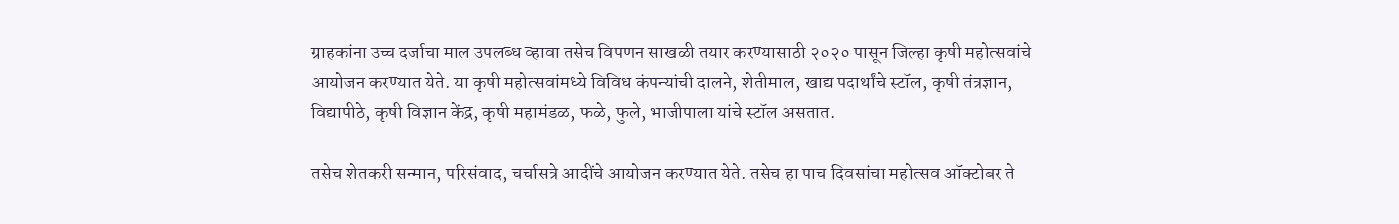ग्राहकांना उच्च दर्जाचा माल उपलब्ध व्हावा तसेच विपणन साखळी तयार करण्यासाठी २०२० पासून जिल्हा कृषी महोत्सवांचे आयोजन करण्यात येते. या कृषी महोत्सवांमध्ये विविध कंपन्यांची दालने, शेतीमाल, खाद्य पदार्थांचे स्टॉल, कृषी तंत्रज्ञान, विद्यापीठे, कृषी विज्ञान केंद्र, कृषी महामंडळ, फळे, फुले, भाजीपाला यांचे स्टॉल असतात.

तसेच शेतकरी सन्मान, परिसंवाद, चर्चासत्रे आदींचे आयोजन करण्यात येते. तसेच हा पाच दिवसांचा महोत्सव ऑक्टोबर ते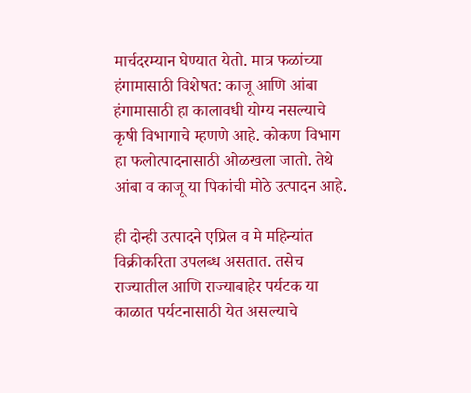मार्चदरम्यान घेण्यात येतो. मात्र फळांच्या हंगामासाठी विशेषत: काजू आणि आंबा हंगामासाठी हा कालावधी योग्य नसल्याचे कृषी विभागाचे म्हणणे आहे. कोकण विभाग हा फलोत्पादनासाठी ओळखला जातो. तेथे आंबा व काजू या पिकांची मोठे उत्पादन आहे.

ही दोन्ही उत्पादने एप्रिल व मे महिन्यांत विक्रीकरिता उपलब्ध असतात. तसेच राज्यातील आणि राज्याबाहेर पर्यटक या काळात पर्यटनासाठी येत असल्याचे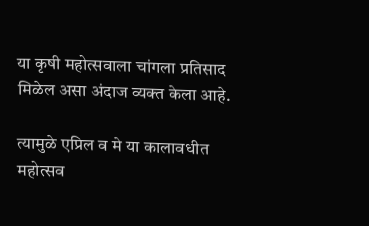या कृषी महोत्सवाला चांगला प्रतिसाद मिळेल असा अंदाज व्यक्त केला आहे.

त्यामुळे एप्रिल व मे या कालावधीत महोत्सव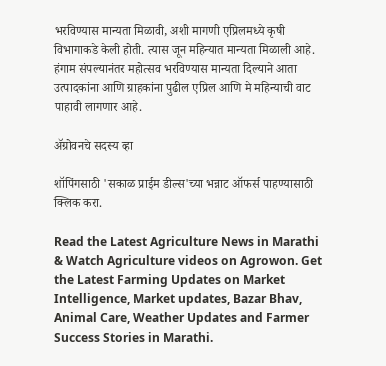भरविण्यास मान्यता मिळावी, अशी मागणी एप्रिलमध्ये कृषी विभागाकडे केली होती. त्यास जून महिन्यात मान्यता मिळाली आहे. हंगाम संपल्यानंतर महोत्सव भरविण्यास मान्यता दिल्याने आता उत्पादकांना आणि ग्राहकांना पुढील एप्रिल आणि मे महिन्याची वाट पाहावी लागणार आहे.

ॲग्रोवनचे सदस्य व्हा

शॉपिंगसाठी 'सकाळ प्राईम डील्स'च्या भन्नाट ऑफर्स पाहण्यासाठी क्लिक करा.

Read the Latest Agriculture News in Marathi & Watch Agriculture videos on Agrowon. Get the Latest Farming Updates on Market Intelligence, Market updates, Bazar Bhav, Animal Care, Weather Updates and Farmer Success Stories in Marathi.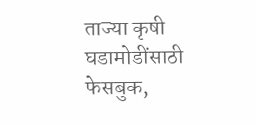ताज्या कृषी घडामोडींसाठी फेसबुक,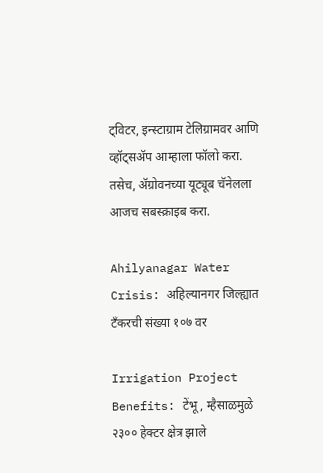ट्विटर, इन्स्टाग्राम टेलिग्रामवर आणि व्हॉट्सॲप आम्हाला फॉलो करा. तसेच, ॲग्रोवनच्या यूट्यूब चॅनेलला आजच सबस्क्राइब करा.

Ahilyanagar Water Crisis: अहिल्यानगर जिल्ह्यात टँकरची संख्या १०७ वर

Irrigation Project Benefits: टेंभू, म्हैसाळमुळे २३०० हेक्टर क्षेत्र झाले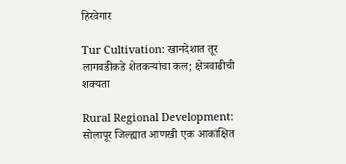हिरवेगार

Tur Cultivation: खानदेशात तूर लागवडीकडे शेतकऱ्यांचा कल; क्षेत्रवाढीची शक्यता

Rural Regional Development: सोलापूर जिल्ह्यात आणखी एक आकांक्षित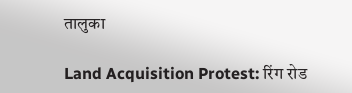तालुका

Land Acquisition Protest: रिंग रोड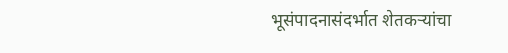भूसंपादनासंदर्भात शेतकऱ्यांचा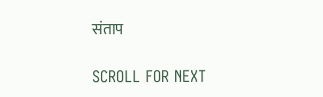संताप

SCROLL FOR NEXT